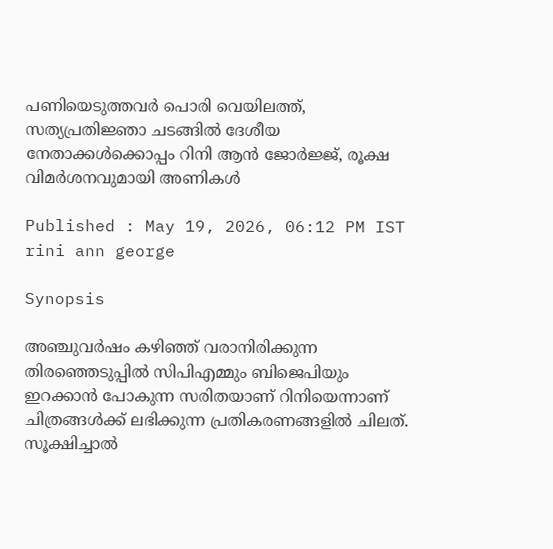പണിയെടുത്തവർ പൊരി വെയിലത്ത്, സത്യപ്രതിജ്ഞാ ചടങ്ങിൽ ദേശീയ നേതാക്കൾക്കൊപ്പം റിനി ആൻ ജോർജ്ജ്, രൂക്ഷ വിമർശനവുമായി അണികൾ

Published : May 19, 2026, 06:12 PM IST
rini ann george

Synopsis

അഞ്ചുവർഷം കഴിഞ്ഞ് വരാനിരിക്കുന്ന തിരഞ്ഞെടുപ്പിൽ സിപിഎമ്മും ബിജെപിയും ഇറക്കാൻ പോകുന്ന സരിതയാണ് റിനിയെന്നാണ് ചിത്രങ്ങൾക്ക് ലഭിക്കുന്ന പ്രതികരണങ്ങളിൽ ചിലത്. സൂക്ഷിച്ചാൽ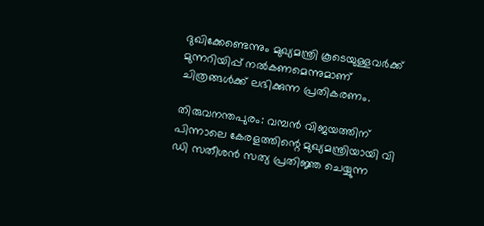ദുഖിക്കേണ്ടെന്നും മുഖ്യമന്ത്രി കൂടെയുള്ളവർക്ക് മുന്നറിയിപ്പ് നൽകണമെന്നുമാണ് ചിത്രങ്ങൾക്ക് ലഭിക്കുന്ന പ്രതികരണം.

തിരുവനന്തപുരം: വമ്പൻ വിജയത്തിന് പിന്നാലെ കേരളത്തിന്റെ മുഖ്യമന്ത്രിയായി വി ഡി സതീശൻ സത്യ പ്രതിജ്ഞ ചെയ്യുന്ന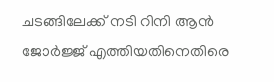ചടങ്ങിലേക്ക് നടി റിനി ആൻ ജോർജ്ജ് എത്തിയതിനെതിരെ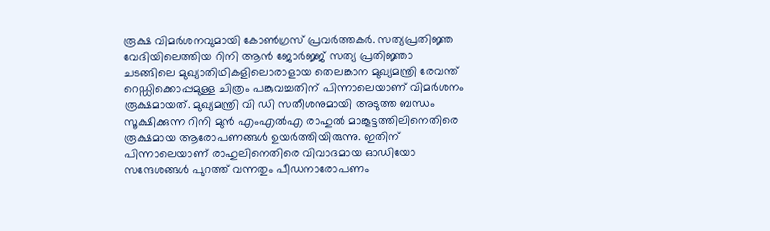രൂക്ഷ വിമർശനവുമായി കോൺഗ്രസ് പ്രവർത്തകർ. സത്യപ്രതിജ്ഞ വേദിയിലെത്തിയ റിനി ആൻ ജോർജ്ജ് സത്യ പ്രതിജ്ഞാ ചടങ്ങിലെ മുഖ്യാതിഥികളിലൊരാളായ തെലങ്കാന മുഖ്യമന്ത്രി രേവന്ത് റെഡ്ഡിക്കൊപ്പമുള്ള ചിത്രം പങ്കുവച്ചതിന് പിന്നാലെയാണ് വിമർശനം രൂക്ഷമായത്. മുഖ്യമന്ത്രി വി ഡി സതീശനുമായി അടുത്ത ബന്ധം സൂക്ഷിക്കുന്ന റിനി മുൻ എംഎൽഎ രാഹുൽ മാങ്കൂട്ടത്തിലിനെതിരെ രൂക്ഷമായ ആരോപണങ്ങൾ ഉയർത്തിയിരുന്നു. ഇതിന് പിന്നാലെയാണ് രാഹുലിനെതിരെ വിവാദമായ ഓഡിയോ സന്ദേശങ്ങൾ പുറത്ത് വന്നതും പീഡനാരോപണം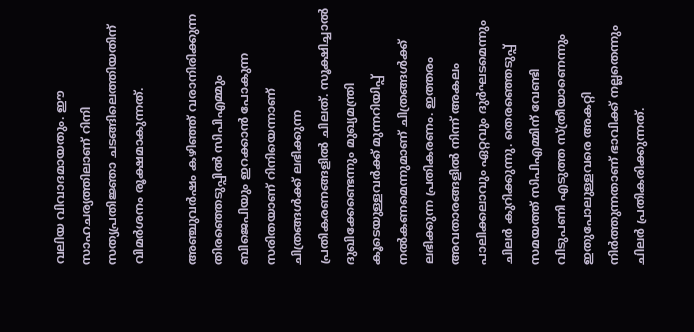വലിയ വിവാദമായതും. ഈ സാഹചര്യത്തിലാണ് റിനി സത്യപ്രതിജ്ഞാ ചടങ്ങിലെത്തിയതിന് വിമർശനം രൂക്ഷമാകുന്നത്.

അഞ്ചുവർഷം കഴിഞ്ഞ് വരാനിരിക്കുന്ന തിരഞ്ഞെടുപ്പിൽ സിപിഎമ്മും ബിജെപിയും ഇറക്കാൻ പോകുന്ന സരിതയാണ് റിനിയെന്നാണ് ചിത്രങ്ങൾക്ക് ലഭിക്കുന്ന പ്രതികരണങ്ങളിൽ ചിലത്. സൂക്ഷിച്ചാൽ ദുഖിക്കേണ്ടെന്നും മുഖ്യമന്ത്രി കൂടെയുള്ളവർക്ക് മുന്നറിയിപ്പ് നൽകണമെന്നുമാണ് ചിത്രങ്ങൾക്ക് ലഭിക്കുന്ന പ്രതികരണം. ഇത്തരം അവതാരങ്ങളിൽ നിന്ന് അകലം പാലിക്കലാവും ഏറ്റവും ദുർഘടമെന്നും ചിലർ കുറിക്കുന്നു. തെരഞ്ഞെടുപ്പ് സമയത്ത് സിപിഎമ്മിന് വേണ്ടി വിടുപണി എടുത്ത സ്ത്രീയാണെന്നും ഇതുപോലുള്ളവരെ അകറ്റി നിർത്തുന്നതാണ് ഭാവിക്ക് നല്ലതെന്നും ചിലർ പ്രതികരിക്കുന്നത്.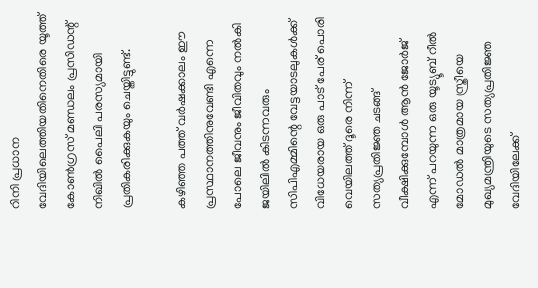റിനി പ്രധാന വേദിയിലെത്തിയതിനെതിരെ യൂത്ത് കോൺഗ്രസ് മണ്ഡലം പ്രസിഡന്റ് നിഖിൽ പൈലി പരസ്യമായി പ്രതികരിക്കുകയും ചെയ്തിട്ടുണ്ട്.

കഴിഞ്ഞ പത്ത് വർഷക്കാലം ഈ പ്രസ്ഥാനത്തിനുവേണ്ടി എന്നെ പോലെ ജീവനും ജീവിതവും നൽകി ജയിലിൽ കിടന്നവരും സിപിഎമ്മിന്റെ വേട്ടയാടലുകൾക്ക് വിധേയരായ ഒരു പാട് പേര് പൊരി വെയിലത്ത് ദൂരെ നിന്ന് സത്യപ്രതിജ്ഞ ചടങ്ങ് വീക്ഷിക്കുമ്പോൾ ആൻ ജോർജ് എന്ന് പറയുന്ന ഒരു യൂട്യൂബ് റീൽ മോഡൽ മാത്രമായ സ്ത്രീയെ മുഖ്യമന്ത്രിയുടെ സത്യപ്രതിജ്ഞ വേദിയിലേക്ക്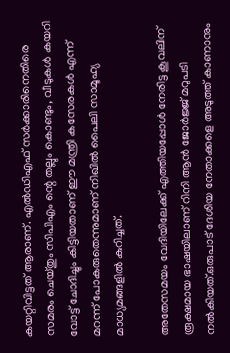കയറ്റിവിട്ടത് ആരാണ്. എൽഡിഎഫ് സർക്കാരിനെതിരെ സമരം ചെയ്തും സിപിഎം ന്റെ തല്ലും കൊണ്ടും, വീടുകൾ കയറി വോട്ട് ചോദിച്ചും കിട്ടിയതാണ് ഈ മന്ത്രി കസേരകൾ എന്ന് മറന്ന് പോകരുതെന്നുമാണ് നിഖിൽ പൈലി സാമൂഹ്യ മാധ്യമങ്ങളിൽ കുറിച്ചത്.

അതേസമയം വേദിയിലേക്ക് എത്തിയപ്പോൾ നേരിട്ട കൂവലിന് രൂക്ഷമായ ഭാഷയിലാണ് റിനി ആൻ ജോർജ്ജ് മറുപടി നൽകിയത്.ഒരുപാട്‌ ദേശിയ നേതാക്കളെ അടുത്ത് കാണാനും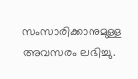സംസാരിക്കാനുമുള്ള അവസരം ലഭിച്ചു.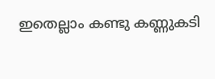ഇതെല്ലാം കണ്ടു കണ്ണുകടി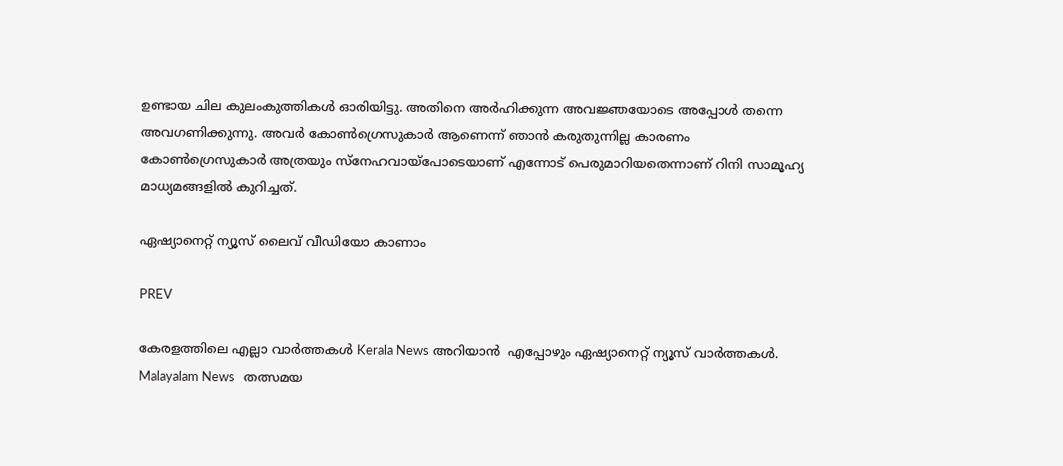ഉണ്ടായ ചില കുലംകുത്തികൾ ഓരിയിട്ടു. അതിനെ അർഹിക്കുന്ന അവജ്ഞയോടെ അപ്പോൾ തന്നെ അവഗണിക്കുന്നു. അവർ കോൺഗ്രെസുകാർ ആണെന്ന് ഞാൻ കരുതുന്നില്ല കാരണം കോൺഗ്രെസുകാർ അത്രയും സ്നേഹവായ്‌പോടെയാണ് എന്നോട് പെരുമാറിയതെന്നാണ് റിനി സാമൂഹ്യ മാധ്യമങ്ങളിൽ കുറിച്ചത്.

ഏഷ്യാനെറ്റ് ന്യൂസ് ലൈവ് വീഡിയോ കാണാം

PREV

കേരളത്തിലെ എല്ലാ വാർത്തകൾ Kerala News അറിയാൻ  എപ്പോഴും ഏഷ്യാനെറ്റ് ന്യൂസ് വാർത്തകൾ.  Malayalam News   തത്സമയ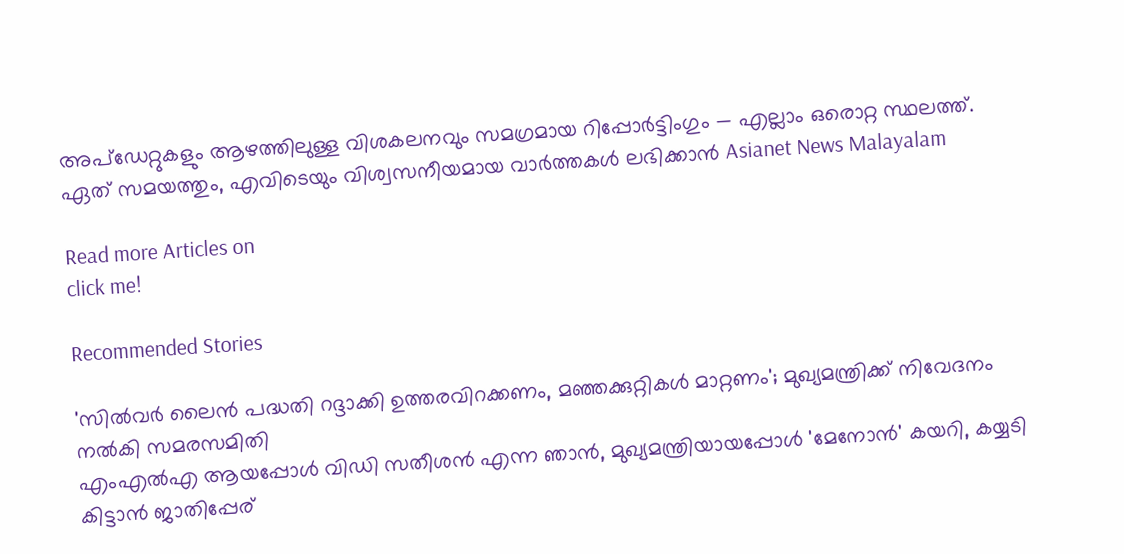അപ്‌ഡേറ്റുകളും ആഴത്തിലുള്ള വിശകലനവും സമഗ്രമായ റിപ്പോർട്ടിംഗും — എല്ലാം ഒരൊറ്റ സ്ഥലത്ത്. ഏത് സമയത്തും, എവിടെയും വിശ്വസനീയമായ വാർത്തകൾ ലഭിക്കാൻ Asianet News Malayalam

Read more Articles on
click me!

Recommended Stories

'സിൽവർ ലൈൻ പദ്ധതി റദ്ദാക്കി ഉത്തരവിറക്കണം, മഞ്ഞക്കുറ്റികൾ മാറ്റണം'; മുഖ്യമന്ത്രിക്ക് നിവേദനം നൽകി സമരസമിതി
എംഎൽഎ ആയപ്പോൾ വിഡി സതീശൻ എന്ന ഞാൻ, മുഖ്യമന്ത്രിയായപ്പോൾ 'മേനോൻ' കയറി, കയ്യടി കിട്ടാൻ ജാതിപ്പേര്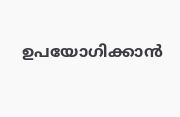ഉപയോഗിക്കാൻ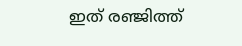ഇത് രഞ്ജിത്ത്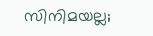സിനിമയല്ല;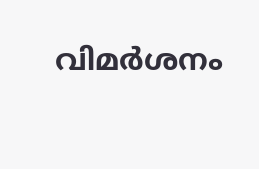വിമർശനം